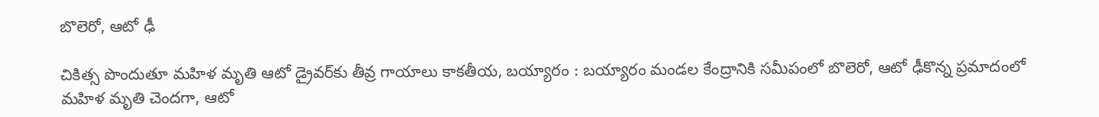బొలెరో, ఆటో ఢీ

చికిత్స పొందుతూ మహిళ మృతి ఆటో డ్రైవర్‌కు తీవ్ర గాయాలు కాకతీయ, బయ్యారం : బ‌య్యారం మండ‌ల కేంద్రానికి స‌మీపంలో బొలెరో, ఆటో ఢీకొన్న ప్ర‌మాదంలో మ‌హిళ మృతి చెంద‌గా, ఆటో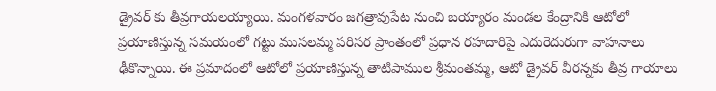డ్రైవ‌ర్ కు తీవ్ర‌గాయ‌లయ్యాయి. మంగ‌ళ‌వారం జగత్రావుపేట నుంచి బయ్యారం మండల కేంద్రానికి ఆటోలో ప్రయాణిస్తున్న సమయంలో గట్టు ముసలమ్మ పరిసర ప్రాంతంలో ప్రధాన రహదారిపై ఎదురెదురుగా వాహ‌నాలు ఢీకొన్నాయి. ఈ ప్ర‌మాదంలో ఆటోలో ప్రయాణిస్తున్న తాటిపాముల శ్రీమంతమ్మ, ఆటో డ్రైవర్ వీరన్నకు తీవ్ర గాయాలు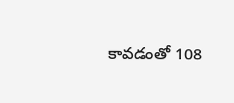కావడంతో 108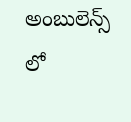అంబులెన్స్ లో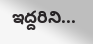ఇద్దరిని...